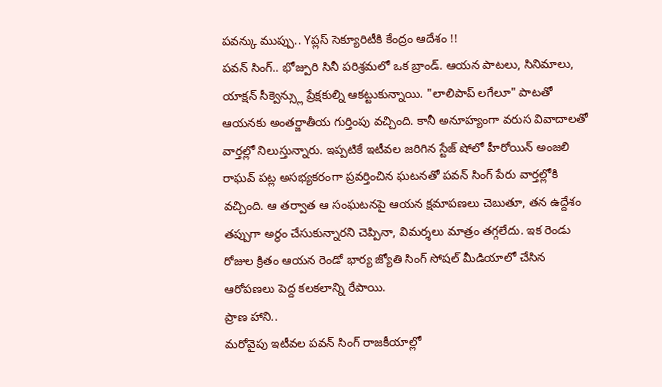పవన్కు ముప్పు.. Yప్లస్ సెక్యూరిటీకి కేంద్రం ఆదేశం !!
పవన్ సింగ్.. భోజ్పురి సినీ పరిశ్రమలో ఒక బ్రాండ్. ఆయన పాటలు, సినిమాలు, యాక్షన్ సీక్వెన్స్లు ప్రేక్షకుల్ని ఆకట్టుకున్నాయి. "లాలిపాప్ లగేలూ" పాటతో ఆయనకు అంతర్జాతీయ గుర్తింపు వచ్చింది. కానీ అనూహ్యంగా వరుస వివాదాలతో వార్తల్లో నిలుస్తున్నారు. ఇప్పటికే ఇటీవల జరిగిన స్టేజ్ షోలో హీరోయిన్ అంజలి రాఘవ్ పట్ల అసభ్యకరంగా ప్రవర్తించిన ఘటనతో పవన్ సింగ్ పేరు వార్తల్లోకి వచ్చింది. ఆ తర్వాత ఆ సంఘటనపై ఆయన క్షమాపణలు చెబుతూ, తన ఉద్దేశం తప్పుగా అర్థం చేసుకున్నారని చెప్పినా, విమర్శలు మాత్రం తగ్గలేదు. ఇక రెండు రోజుల క్రితం ఆయన రెండో భార్య జ్యోతి సింగ్ సోషల్ మీడియాలో చేసిన ఆరోపణలు పెద్ద కలకలాన్ని రేపాయి.
ప్రాణ హాని..
మరోవైపు ఇటీవల పవన్ సింగ్ రాజకీయాల్లో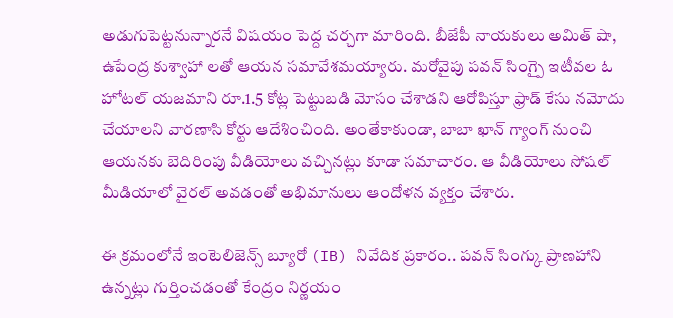అడుగుపెట్టనున్నారనే విషయం పెద్ద చర్చగా మారింది. బీజేపీ నాయకులు అమిత్ షా, ఉపేంద్ర కుశ్వాహా లతో ఆయన సమావేశమయ్యారు. మరోవైపు పవన్ సింగ్పై ఇటీవల ఓ హోటల్ యజమాని రూ.1.5 కోట్ల పెట్టుబడి మోసం చేశాడని ఆరోపిస్తూ ఫ్రాడ్ కేసు నమోదు చేయాలని వారణాసి కోర్టు ఆదేశించింది. అంతేకాకుండా, బాబా ఖాన్ గ్యాంగ్ నుంచి ఆయనకు బెదిరింపు వీడియోలు వచ్చినట్లు కూడా సమాచారం. ఆ వీడియోలు సోషల్ మీడియాలో వైరల్ అవడంతో అభిమానులు ఆందోళన వ్యక్తం చేశారు.

ఈ క్రమంలోనే ఇంటెలిజెన్స్ బ్యూరో (IB) నివేదిక ప్రకారం.. పవన్ సింగ్కు ప్రాణహాని ఉన్నట్లు గుర్తించడంతో కేంద్రం నిర్ణయం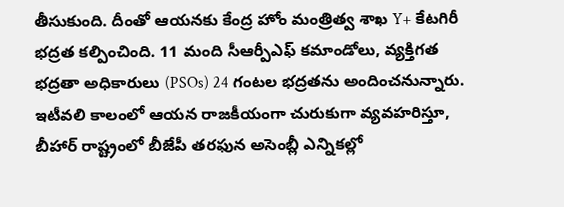తీసుకుంది. దీంతో ఆయనకు కేంద్ర హోం మంత్రిత్వ శాఖ Y+ కేటగిరీ భద్రత కల్పించింది. 11 మంది సీఆర్పీఎఫ్ కమాండోలు, వ్యక్తిగత భద్రతా అధికారులు (PSOs) 24 గంటల భద్రతను అందించనున్నారు. ఇటీవలి కాలంలో ఆయన రాజకీయంగా చురుకుగా వ్యవహరిస్తూ, బీహార్ రాష్ట్రంలో బీజేపీ తరఫున అసెంబ్లీ ఎన్నికల్లో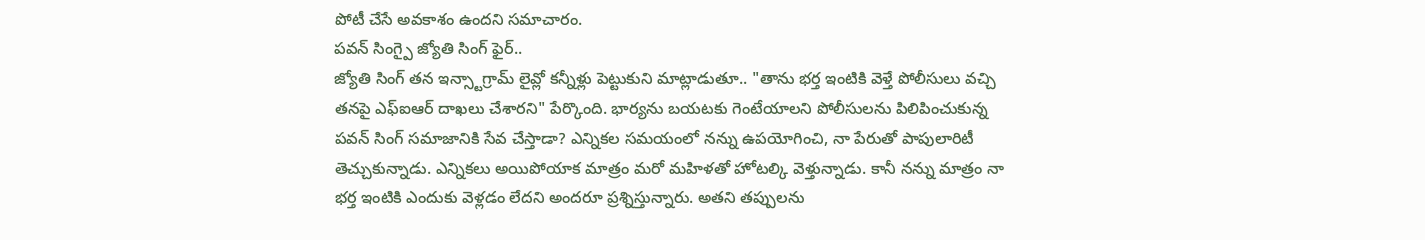పోటీ చేసే అవకాశం ఉందని సమాచారం.
పవన్ సింగ్పై జ్యోతి సింగ్ ఫైర్..
జ్యోతి సింగ్ తన ఇన్స్టాగ్రామ్ లైవ్లో కన్నీళ్లు పెట్టుకుని మాట్లాడుతూ.. "తాను భర్త ఇంటికి వెళ్తే పోలీసులు వచ్చి తనపై ఎఫ్ఐఆర్ దాఖలు చేశారని" పేర్కొంది. భార్యను బయటకు గెంటేయాలని పోలీసులను పిలిపించుకున్న పవన్ సింగ్ సమాజానికి సేవ చేస్తాడా? ఎన్నికల సమయంలో నన్ను ఉపయోగించి, నా పేరుతో పాపులారిటీ తెచ్చుకున్నాడు. ఎన్నికలు అయిపోయాక మాత్రం మరో మహిళతో హోటల్కి వెళ్తున్నాడు. కానీ నన్ను మాత్రం నా భర్త ఇంటికి ఎందుకు వెళ్లడం లేదని అందరూ ప్రశ్నిస్తున్నారు. అతని తప్పులను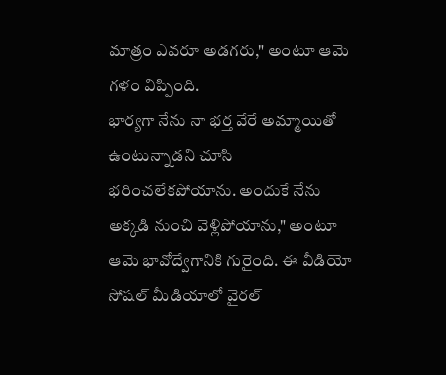మాత్రం ఎవరూ అడగరు," అంటూ ఆమె గళం విప్పింది.
భార్యగా నేను నా భర్త వేరే అమ్మాయితో ఉంటున్నాడని చూసి భరించలేకపోయాను. అందుకే నేను అక్కడి నుంచి వెళ్లిపోయాను," అంటూ ఆమె భావోద్వేగానికి గురైంది. ఈ వీడియో సోషల్ మీడియాలో వైరల్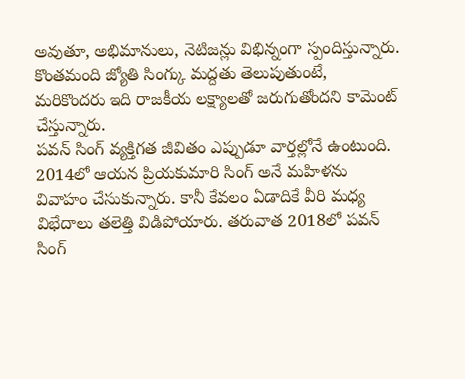అవుతూ, అభిమానులు, నెటిజన్లు విభిన్నంగా స్పందిస్తున్నారు. కొంతమంది జ్యోతి సింగ్కు మద్దతు తెలుపుతుంటే, మరికొందరు ఇది రాజకీయ లక్ష్యాలతో జరుగుతోందని కామెంట్ చేస్తున్నారు.
పవన్ సింగ్ వ్యక్తిగత జీవితం ఎప్పుడూ వార్తల్లోనే ఉంటుంది. 2014లో ఆయన ప్రియకుమారి సింగ్ అనే మహిళను వివాహం చేసుకున్నారు. కానీ కేవలం ఏడాదికే వీరి మధ్య విభేదాలు తలెత్తి విడిపోయారు. తరువాత 2018లో పవన్ సింగ్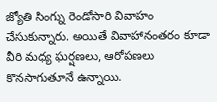జ్యోతి సింగ్ను రెండోసారి వివాహం చేసుకున్నారు. అయితే వివాహానంతరం కూడా వీరి మధ్య ఘర్షణలు, ఆరోపణలు కొనసాగుతూనే ఉన్నాయి.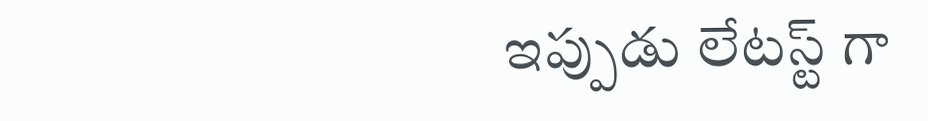ఇప్పుడు లేటస్ట్ గా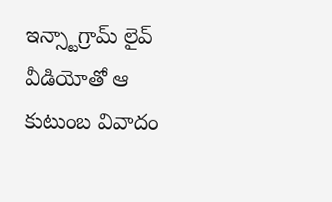ఇన్స్టాగ్రామ్ లైవ్ వీడియోతో ఆ కుటుంబ వివాదం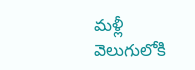మళ్లీ వెలుగులోకి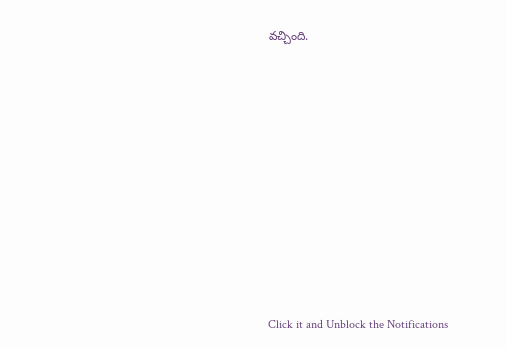వచ్చింది.












Click it and Unblock the Notifications